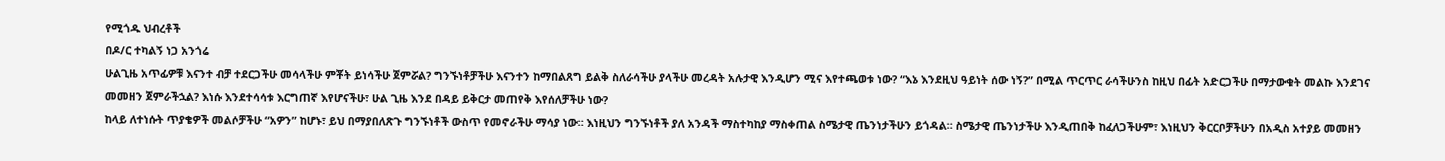የሚጎዱ ህብረቶች
በዶ/ር ተካልኝ ነጋ አንጎሬ
ሁልጊዜ አጥፊዎቹ እናንተ ብቻ ተደርጋችሁ መሳላችሁ ምቾት ይነሳችሁ ጀምሯል? ግንኙነቶቻችሁ እናንተን ከማበልጸግ ይልቅ ስለራሳችሁ ያላችሁ መረዳት አሉታዊ እንዲሆን ሚና እየተጫወቱ ነው? “እኔ እንደዚህ ዓይነት ሰው ነኝ?” በሚል ጥርጥር ራሳችሁንስ ከዚህ በፊት አድርጋችሁ በማታውቁት መልኩ እንደገና መመዘን ጀምራችኋል? እነሱ እንደተሳሳቱ እርግጠኛ እየሆናችሁ፣ ሁል ጊዜ እንደ በዳይ ይቅርታ መጠየቅ እየሰለቻችሁ ነው?
ከላይ ለተነሱት ጥያቄዎች መልሶቻችሁ “አዎን” ከሆኑ፣ ይህ በማያበለጽጉ ግንኙነቶች ውስጥ የመኖራችሁ ማሳያ ነው። እነዚህን ግንኙነቶች ያለ አንዳች ማስተካከያ ማስቀጠል ስሜታዊ ጤንነታችሁን ይጎዳል። ስሜታዊ ጤንነታችሁ እንዲጠበቅ ከፈለጋችሁም፣ እነዚህን ቅርርቦቻችሁን በአዲስ አተያይ መመዘን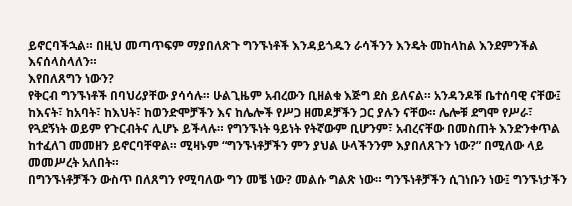ይኖርባችኋል። በዚህ መጣጥፍም ማያበለጽጉ ግንኙነቶች እንዳይጎዱን ራሳችንን እንዴት መከላከል እንደምንችል እናሰላስላለን።
እየበለጸግን ነውን?
የቅርብ ግንኙነቶች በባህሪያቸው ያሳሳሉ። ሁልጊዜም አብረውን ቢዘልቁ እጅግ ደስ ይለናል። አንዳንዶቹ ቤተሰባዊ ናቸው፤ ከእናት፣ ከአባት፣ ከእህት፣ ከወንድሞቻችን እና ከሌሎች የሥጋ ዘመዶቻችን ጋር ያሉን ናቸው። ሌሎቹ ደግሞ የሥራ፣ የጓደኝነት ወይም የጉርብትና ሊሆኑ ይችላሉ። የግንኙነት ዓይነት የትኛውም ቢሆንም፣ አብረናቸው በመስጠት እንድንቀጥል ከተፈለገ መመዘን ይኖርባቸዋል። ሚዛኑም “ግንኙነቶቻችን ምን ያህል ሁላችንንም እያበለጸጉን ነው?” በሚለው ላይ መመሥረት አለበት።
በግንኙነቶቻችን ውስጥ በለጸግን የሚባለው ግን መቼ ነው? መልሱ ግልጽ ነው። ግንኙነቶቻችን ሲገነቡን ነው፤ ግንኙነታችን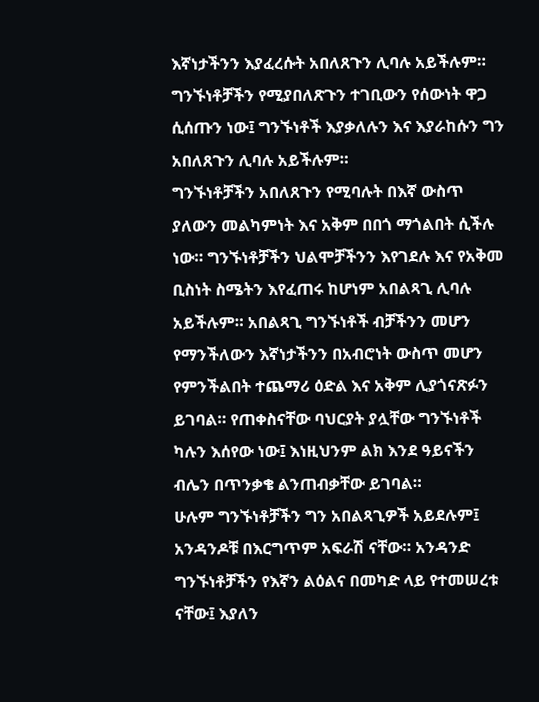እኛነታችንን እያፈረሱት አበለጸጉን ሊባሉ አይችሉም። ግንኙነቶቻችን የሚያበለጽጉን ተገቢውን የሰውነት ዋጋ ሲሰጡን ነው፤ ግንኙነቶች እያቃለሉን እና እያራከሱን ግን አበለጸጉን ሊባሉ አይችሉም።
ግንኙነቶቻችን አበለጸጉን የሚባሉት በእኛ ውስጥ ያለውን መልካምነት እና አቅም በበጎ ማጎልበት ሲችሉ ነው። ግንኙነቶቻችን ህልሞቻችንን እየገደሉ እና የአቅመ ቢስነት ስሜትን እየፈጠሩ ከሆነም አበልጻጊ ሊባሉ አይችሉም። አበልጻጊ ግንኙነቶች ብቻችንን መሆን የማንችለውን እኛነታችንን በአብሮነት ውስጥ መሆን የምንችልበት ተጨማሪ ዕድል እና አቅም ሊያጎናጽፉን ይገባል። የጠቀስናቸው ባህርያት ያሏቸው ግንኙነቶች ካሉን እሰየው ነው፤ እነዚህንም ልክ እንደ ዓይናችን ብሌን በጥንቃቄ ልንጠብቃቸው ይገባል።
ሁሉም ግንኙነቶቻችን ግን አበልጻጊዎች አይደሉም፤ አንዳንዶቹ በእርግጥም አፍራሽ ናቸው። አንዳንድ ግንኙነቶቻችን የእኛን ልዕልና በመካድ ላይ የተመሠረቱ ናቸው፤ እያለን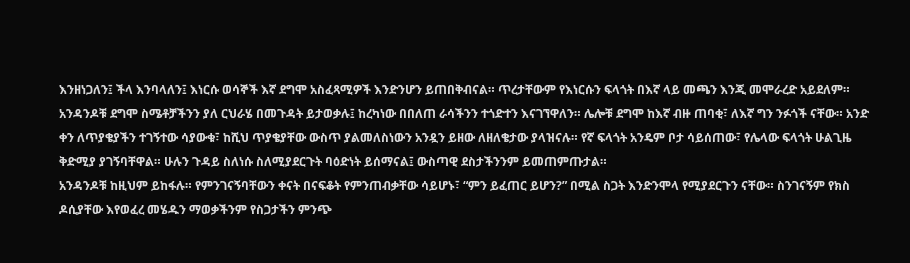እንዘነጋለን፤ ችላ እንባላለን፤ እነርሱ ወሳኞች እኛ ደግሞ አስፈጻሚዎች እንድንሆን ይጠበቅብናል። ጥረታቸውም የእነርሱን ፍላጎት በእኛ ላይ መጫን እንጂ መሞራረድ አይደለም።
አንዳንዶቹ ደግሞ ስሜቶቻችንን ያለ ርህራሄ በመጉዳት ይታወቃሉ፤ ከረካነው በበለጠ ራሳችንን ተጎድተን እናገኘዋለን። ሌሎቹ ደግሞ ከእኛ ብዙ ጠባቂ፣ ለእኛ ግን ንፉጎች ናቸው። አንድ ቀን ለጥያቄያችን ተገኝተው ሳያውቁ፣ ከሺህ ጥያቄያቸው ውስጥ ያልመለስነውን አንዷን ይዘው ለዘለቄታው ያላዝናሉ። የኛ ፍላጎት አንዴም ቦታ ሳይሰጠው፣ የሌላው ፍላጎት ሁልጊዜ ቅድሚያ ያገኝባቸዋል። ሁሉን ጉዳይ ስለነሱ ስለሚያደርጉት ባዕድነት ይሰማናል፤ ውስጣዊ ደስታችንንም ይመጠምጡታል።
አንዳንዶቹ ከዚህም ይከፋሉ። የምንገናኝባቸውን ቀናት በናፍቆት የምንጠብቃቸው ሳይሆኑ፣ “ምን ይፈጠር ይሆን?” በሚል ስጋት እንድንሞላ የሚያደርጉን ናቸው። ስንገናኝም የክስ ዶሲያቸው እየወፈረ መሄዱን ማወቃችንም የስጋታችን ምንጭ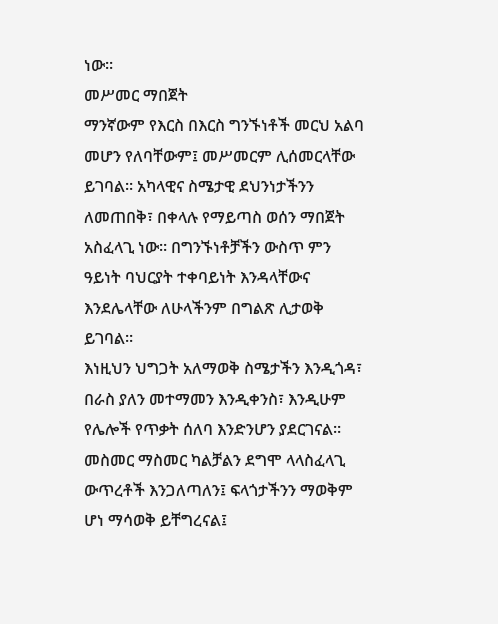ነው።
መሥመር ማበጀት
ማንኛውም የእርስ በእርስ ግንኙነቶች መርህ አልባ መሆን የለባቸውም፤ መሥመርም ሊሰመርላቸው ይገባል። አካላዊና ስሜታዊ ደህንነታችንን ለመጠበቅ፣ በቀላሉ የማይጣስ ወሰን ማበጀት አስፈላጊ ነው። በግንኙነቶቻችን ውስጥ ምን ዓይነት ባህርያት ተቀባይነት እንዳላቸውና እንደሌላቸው ለሁላችንም በግልጽ ሊታወቅ ይገባል።
እነዚህን ህግጋት አለማወቅ ስሜታችን እንዲጎዳ፣ በራስ ያለን መተማመን እንዲቀንስ፣ እንዲሁም የሌሎች የጥቃት ሰለባ እንድንሆን ያደርገናል። መስመር ማስመር ካልቻልን ደግሞ ላላስፈላጊ ውጥረቶች እንጋለጣለን፤ ፍላጎታችንን ማወቅም ሆነ ማሳወቅ ይቸግረናል፤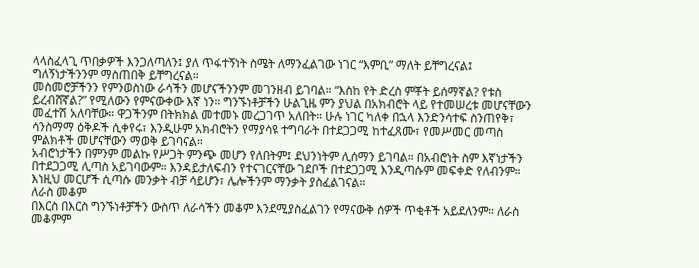ላላስፈላጊ ጥበቃዎች እንጋለጣለን፤ ያለ ጥፋተኝነት ስሜት ለማንፈልገው ነገር “እምቢ” ማለት ይቸግረናል፤ ግለኝነታችንንም ማስጠበቅ ይቸግረናል።
መስመሮቻችንን የምንወስነው ራሳችን መሆናችንንም መገንዘብ ይገባል። “እስከ የት ድረስ ምቾት ይሰማኛል? የቱስ ይረብሸኛል?” የሚለውን የምናውቀው እኛ ነን። ግንኙነቶቻችን ሁልጊዜ ምን ያህል በአክብሮት ላይ የተመሠረቱ መሆናቸውን መፈተሽ አለባቸው። ዋጋችንም በትክክል መተመኑ መረጋገጥ አለበት። ሁሉ ነገር ካለቀ በኋላ እንድንሳተፍ ስንጠየቅ፣ ሳንስማማ ዕቅዶች ሲቀየሩ፣ እንዲሁም አክብሮትን የማያሳዩ ተግባራት በተደጋጋሚ ከተፈጸሙ፣ የመሥመር መጣስ ምልክቶች መሆናቸውን ማወቅ ይገባናል።
አብሮነታችን በምንም መልኩ የሥጋት ምንጭ መሆን የለበትም፤ ደህንነትም ሊሰማን ይገባል። በአብሮነት ስም እኛነታችን በተደጋጋሚ ሊጣስ አይገባውም። እንዳይታለፍብን የተናገርናቸው ገደቦች በተደጋጋሚ እንዲጣሱም መፍቀድ የለብንም። እነዚህ መርሆች ሲጣሱ መንቃት ብቻ ሳይሆን፣ ሌሎችንም ማንቃት ያስፈልገናል።
ለራስ መቆም
በእርስ በእርስ ግንኙነቶቻችን ውስጥ ለራሳችን መቆም እንደሚያስፈልገን የማናውቅ ሰዎች ጥቂቶች አይደለንም። ለራስ መቆምም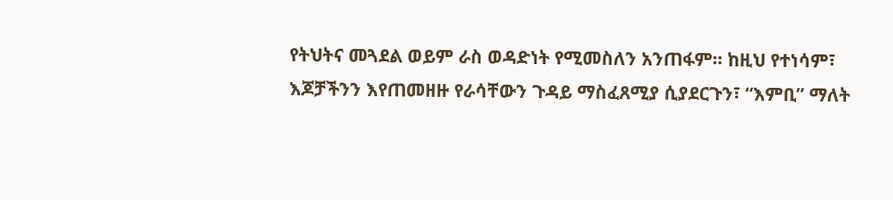የትህትና መጓደል ወይም ራስ ወዳድነት የሚመስለን አንጠፋም። ከዚህ የተነሳም፣ እጆቻችንን እየጠመዘዙ የራሳቸውን ጉዳይ ማስፈጸሚያ ሲያደርጉን፣ “እምቢ” ማለት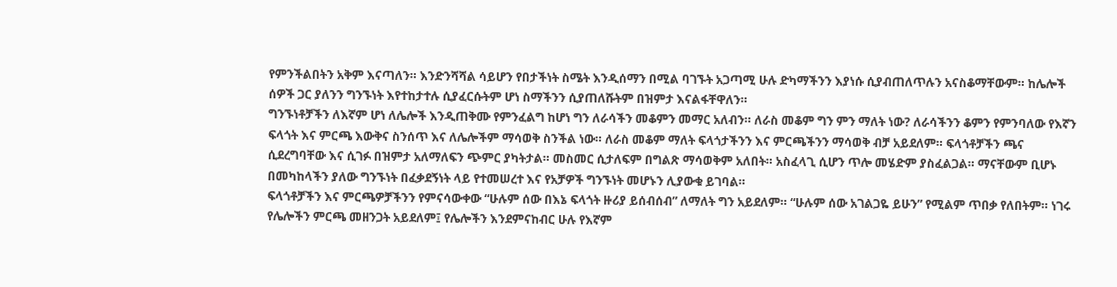የምንችልበትን አቅም እናጣለን። እንድንሻሻል ሳይሆን የበታችነት ስሜት እንዲሰማን በሚል ባገኙት አጋጣሚ ሁሉ ድካማችንን እያነሱ ሲያብጠለጥሉን አናስቆማቸውም። ከሌሎች ሰዎች ጋር ያለንን ግንኙነት እየተከታተሉ ሲያፈርሱትም ሆነ ስማችንን ሲያጠለሹትም በዝምታ እናልፋቸዋለን።
ግንኙነቶቻችን ለእኛም ሆነ ለሌሎች እንዲጠቅሙ የምንፈልግ ከሆነ ግን ለራሳችን መቆምን መማር አለብን። ለራስ መቆም ግን ምን ማለት ነው? ለራሳችንን ቆምን የምንባለው የእኛን ፍላጎት እና ምርጫ እውቅና ስንሰጥ እና ለሌሎችም ማሳወቅ ስንችል ነው። ለራስ መቆም ማለት ፍላጎታችንን እና ምርጫችንን ማሳወቅ ብቻ አይደለም። ፍላጎቶቻችን ጫና ሲደረግባቸው እና ሲገፉ በዝምታ አለማለፍን ጭምር ያካትታል። መስመር ሲታለፍም በግልጽ ማሳወቅም አለበት። አስፈላጊ ሲሆን ጥሎ መሄድም ያስፈልጋል። ማናቸውም ቢሆኑ በመካከላችን ያለው ግንኙነት በፈቃደኝነት ላይ የተመሠረተ እና የአቻዎች ግንኙነት መሆኑን ሊያውቁ ይገባል።
ፍላጎቶቻችን እና ምርጫዎቻችንን የምናሳውቀው “ሁሉም ሰው በእኔ ፍላጎት ዙሪያ ይሰብሰብ” ለማለት ግን አይደለም። “ሁሉም ሰው አገልጋዬ ይሁን” የሚልም ጥበቃ የለበትም። ነገሩ የሌሎችን ምርጫ መዘንጋት አይደለም፤ የሌሎችን እንደምናከብር ሁሉ የእኛም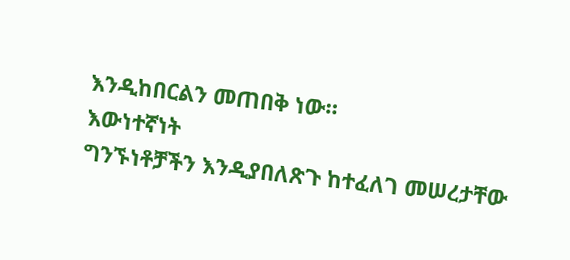እንዲከበርልን መጠበቅ ነው።
እውነተኛነት
ግንኙነቶቻችን እንዲያበለጽጉ ከተፈለገ መሠረታቸው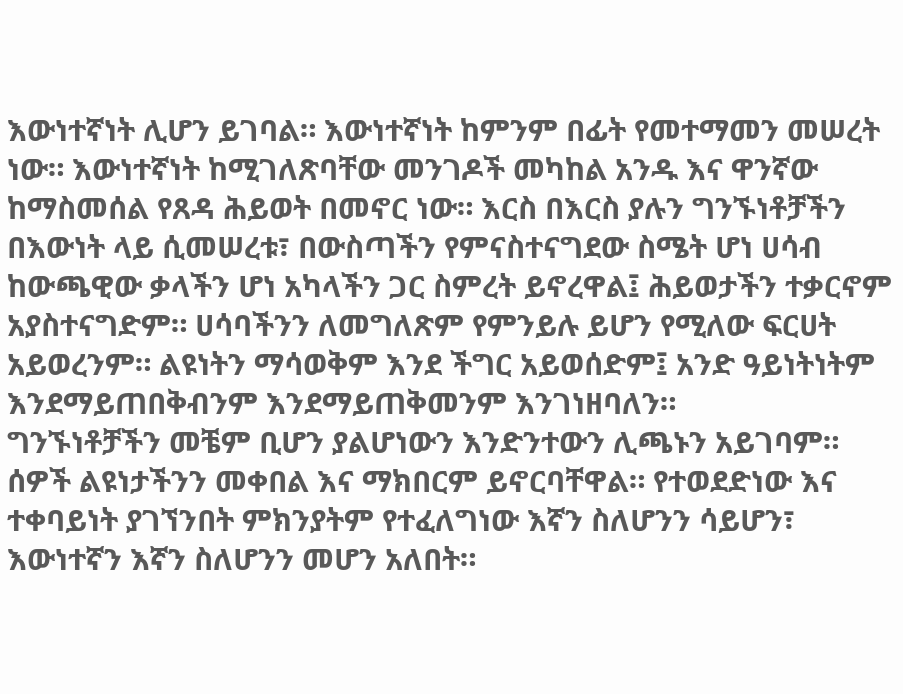እውነተኛነት ሊሆን ይገባል። እውነተኛነት ከምንም በፊት የመተማመን መሠረት ነው። እውነተኛነት ከሚገለጽባቸው መንገዶች መካከል አንዱ እና ዋንኛው ከማስመሰል የጸዳ ሕይወት በመኖር ነው። እርስ በእርስ ያሉን ግንኙነቶቻችን በእውነት ላይ ሲመሠረቱ፣ በውስጣችን የምናስተናግደው ስሜት ሆነ ሀሳብ ከውጫዊው ቃላችን ሆነ አካላችን ጋር ስምረት ይኖረዋል፤ ሕይወታችን ተቃርኖም አያስተናግድም። ሀሳባችንን ለመግለጽም የምንይሉ ይሆን የሚለው ፍርሀት አይወረንም። ልዩነትን ማሳወቅም እንደ ችግር አይወሰድም፤ አንድ ዓይነትነትም እንደማይጠበቅብንም እንደማይጠቅመንም እንገነዘባለን።
ግንኙነቶቻችን መቼም ቢሆን ያልሆነውን እንድንተውን ሊጫኑን አይገባም። ሰዎች ልዩነታችንን መቀበል እና ማክበርም ይኖርባቸዋል። የተወደድነው እና ተቀባይነት ያገኘንበት ምክንያትም የተፈለግነው እኛን ስለሆንን ሳይሆን፣ እውነተኛን እኛን ስለሆንን መሆን አለበት።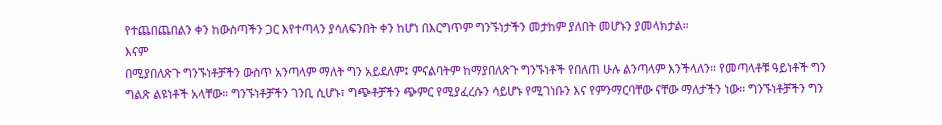የተጨበጨበልን ቀን ከውስጣችን ጋር እየተጣላን ያሳለፍንበት ቀን ከሆነ በእርግጥም ግንኙነታችን መታከም ያለበት መሆኑን ያመላክታል።
እናም
በሚያበለጽጉ ግንኙነቶቻችን ውስጥ አንጣላም ማለት ግን አይደለም፤ ምናልባትም ከማያበለጽጉ ግንኙነቶች የበለጠ ሁሉ ልንጣላም እንችላለን። የመጣላቶቹ ዓይነቶች ግን ግልጽ ልዩነቶች አላቸው። ግንኙነቶቻችን ገንቢ ሲሆኑ፣ ግጭቶቻችን ጭምር የሚያፈረሱን ሳይሆኑ የሚገነቡን እና የምንማርባቸው ናቸው ማለታችን ነው። ግንኙነቶቻችን ግን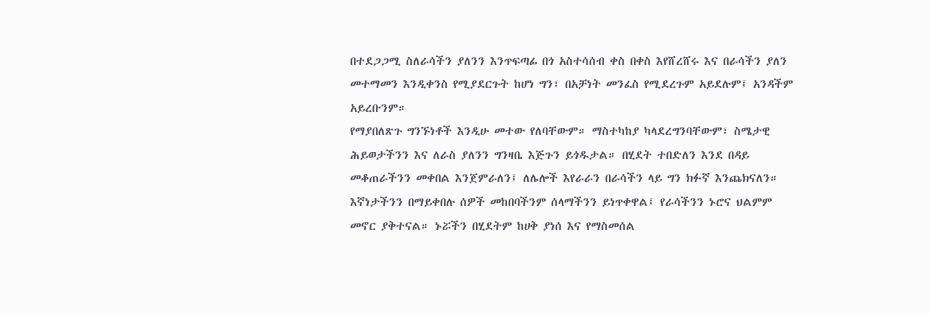በተደጋጋሚ ስለራሳችን ያለንን እንጥፍጣፊ በጎ አስተሳሰብ ቀስ በቀስ እየሸረሸሩ እና በራሳችን ያለን መተማመን እንዲቀንስ የሚያደርጉት ከሆነ ግን፣ በአቻነት መንፈስ የሚደረጉም አይደሉም፤ አንዳችም አይረቡንም።
የማያበለጽጉ ግንኙነቶች እንዲሁ መተው የለባቸውም። ማስተካከያ ካላደረግንባቸውም፣ ስሜታዊ ሕይወታችንን እና ለራስ ያለንን ግንዛቤ እጅጉን ይጎዱታል። በሂደት ተበድለን እንደ በዳይ መቆጠራችንን መቀበል እንጀምራለን፤ ለሌሎች እየራራን በራሳችን ላይ ግን ክፉኛ እንጨክናለን። እኛነታችንን በማይቀበሉ ሰዎች መከበባችንም ሰላማችንን ይነጥቀዋል፤ የራሳችንን ኑሮና ህልምም መኖር ያቅተናል። ኑሯችን በሂደትም ከሀቅ ያነሰ እና የማስመሰል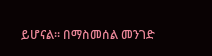ይሆናል። በማስመሰል መንገድ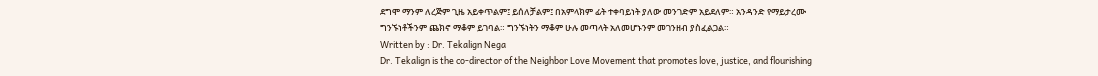ደግሞ ማንም ለረጅም ጊዜ አይቀጥልም፤ ይሰለቻልም፤ በአምላክም ፊት ተቀባይነት ያለው መንገድም አይደለም። አንዳንድ የማይታረሙ ግንኙነቶችንም ጨክኖ ማቆም ይገባል። ግንኙነትን ማቆም ሁሉ መጣላት አለመሆኑንም መገንዘብ ያስፈልጋል።
Written by : Dr. Tekalign Nega
Dr. Tekalign is the co-director of the Neighbor Love Movement that promotes love, justice, and flourishing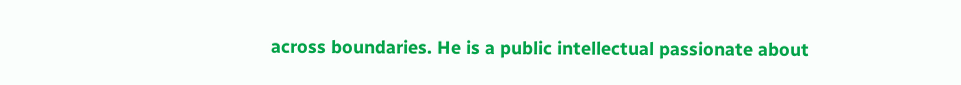across boundaries. He is a public intellectual passionate about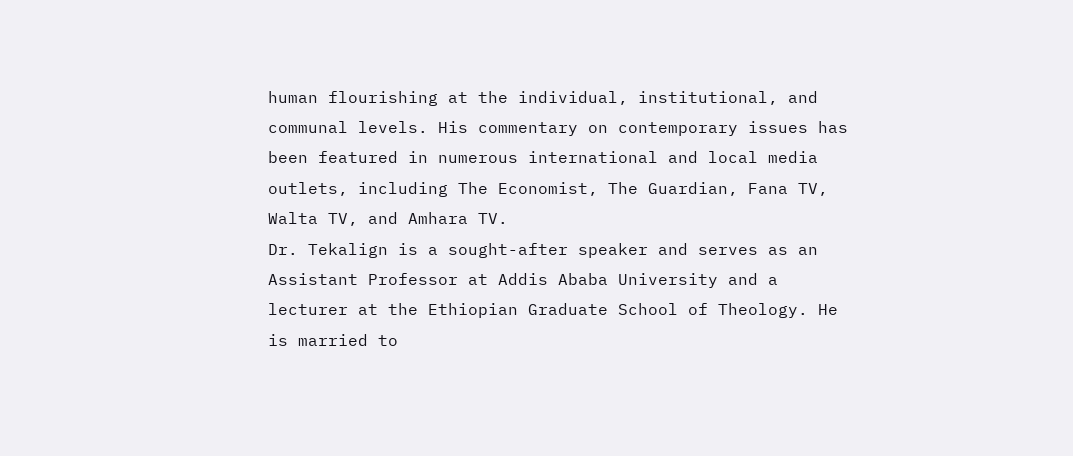human flourishing at the individual, institutional, and communal levels. His commentary on contemporary issues has been featured in numerous international and local media outlets, including The Economist, The Guardian, Fana TV, Walta TV, and Amhara TV.
Dr. Tekalign is a sought-after speaker and serves as an Assistant Professor at Addis Ababa University and a lecturer at the Ethiopian Graduate School of Theology. He is married to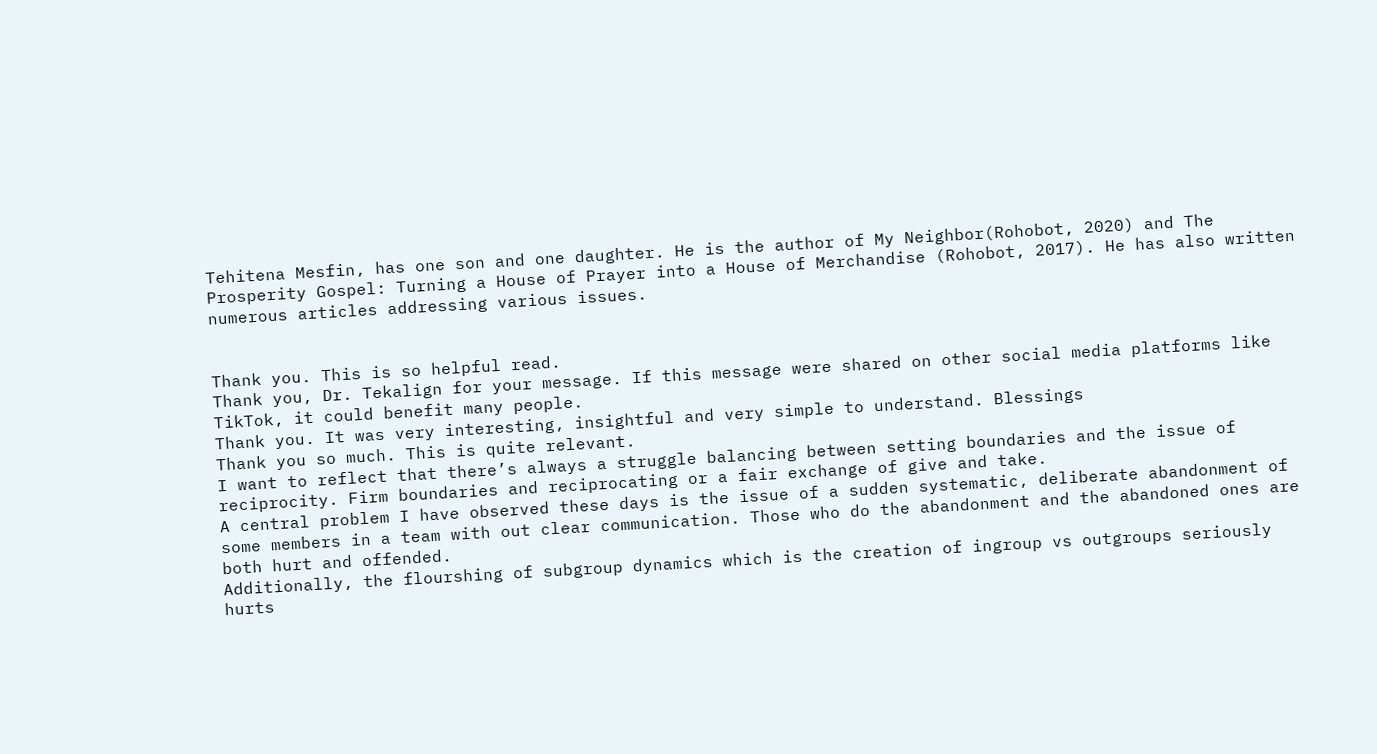Tehitena Mesfin, has one son and one daughter. He is the author of My Neighbor(Rohobot, 2020) and The Prosperity Gospel: Turning a House of Prayer into a House of Merchandise (Rohobot, 2017). He has also written numerous articles addressing various issues.


Thank you. This is so helpful read.
Thank you, Dr. Tekalign for your message. If this message were shared on other social media platforms like TikTok, it could benefit many people.
Thank you. It was very interesting, insightful and very simple to understand. Blessings
Thank you so much. This is quite relevant.
I want to reflect that there’s always a struggle balancing between setting boundaries and the issue of reciprocity. Firm boundaries and reciprocating or a fair exchange of give and take.
A central problem I have observed these days is the issue of a sudden systematic, deliberate abandonment of some members in a team with out clear communication. Those who do the abandonment and the abandoned ones are both hurt and offended.
Additionally, the flourshing of subgroup dynamics which is the creation of ingroup vs outgroups seriously hurts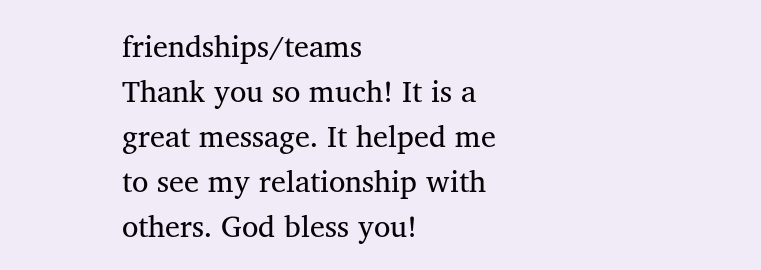friendships/teams
Thank you so much! It is a great message. It helped me to see my relationship with others. God bless you!